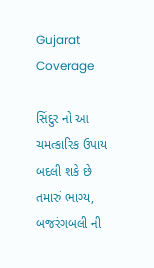Gujarat Coverage

સિંદુર નો આ ચમત્કારિક ઉપાય બદલી શકે છે તમારું ભાગ્ય, બજરંગબલી ની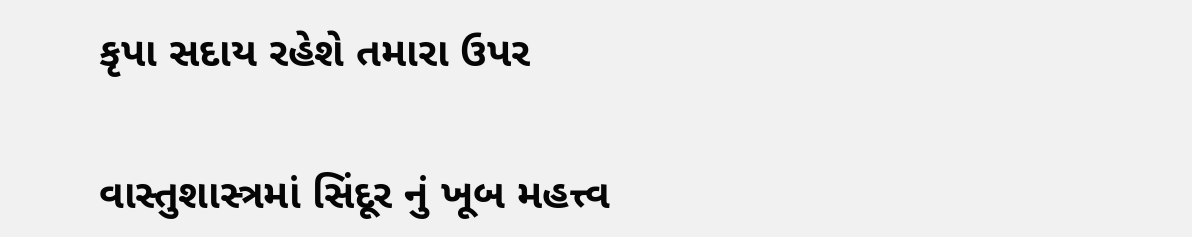કૃપા સદાય રહેશે તમારા ઉપર

વાસ્તુશાસ્ત્રમાં સિંદૂર નું ખૂબ મહત્ત્વ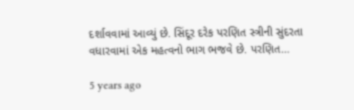દર્શાવવામાં આવ્યું છે. સિંદૂર દરેક પરણિત સ્ત્રીની સુંદરતા વધારવામાં એક મહત્વનો ભાગ ભજવે છે. પરણિત…

5 years ago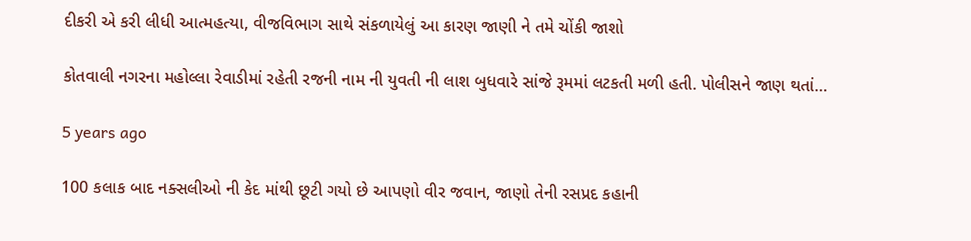દીકરી એ કરી લીધી આત્મહત્યા, વીજવિભાગ સાથે સંકળાયેલું આ કારણ જાણી ને તમે ચોંકી જાશો

કોતવાલી નગરના મહોલ્લા રેવાડીમાં રહેતી રજની નામ ની યુવતી ની લાશ બુધવારે સાંજે રૂમમાં લટકતી મળી હતી. પોલીસને જાણ થતાં…

5 years ago

100 કલાક બાદ નક્સલીઓ ની કેદ માંથી છૂટી ગયો છે આપણો વીર જવાન, જાણો તેની રસપ્રદ કહાની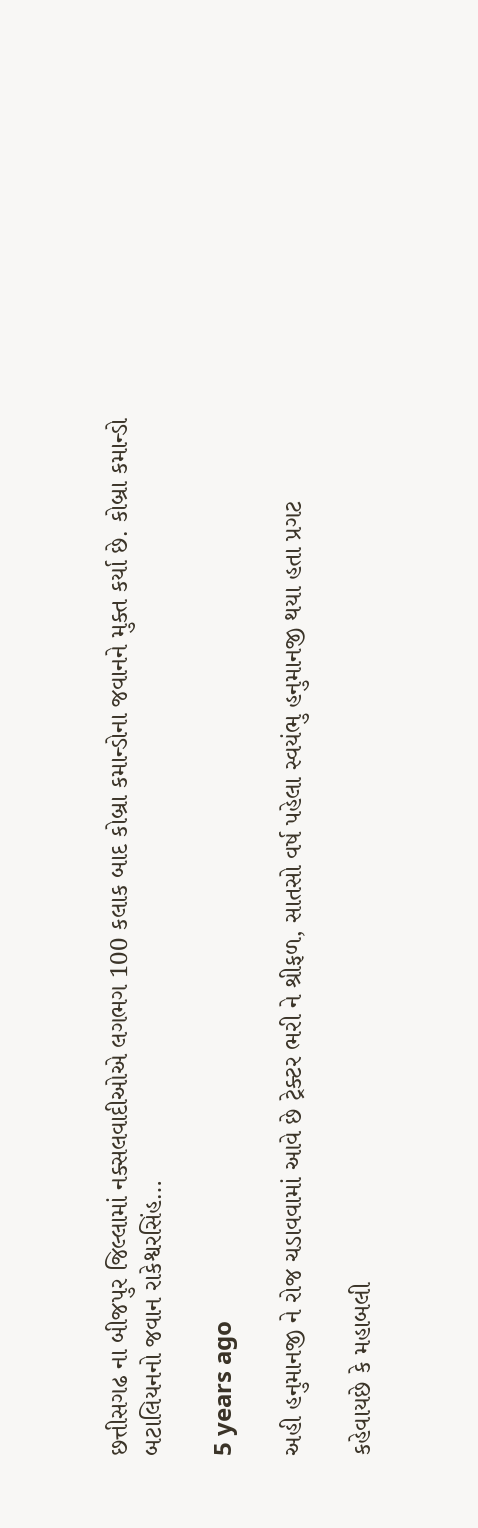છત્તીસગઢ ના બીજપુર જિલ્લામાં નક્સલવાદીઓએ લગભગ 100 કલાક બાદ કોબ્રા કમાન્ડોના જવાનને મુક્ત કર્યા છે. કોબ્રા કમાન્ડો બટાલિયનનો જવાન રાકેશ્વરસિંહ…

5 years ago

અહી હનુમાનજી ને રોજ ચડાવવામાં આવે છે ટ્રેક્ટર ભરી ને શ્રીફળ, સાતસો વર્ષ પહેલા સ્વયંભુ હનુમાનજી થયા હતા પ્રગટ

કહેવાયછે કે મહાબલી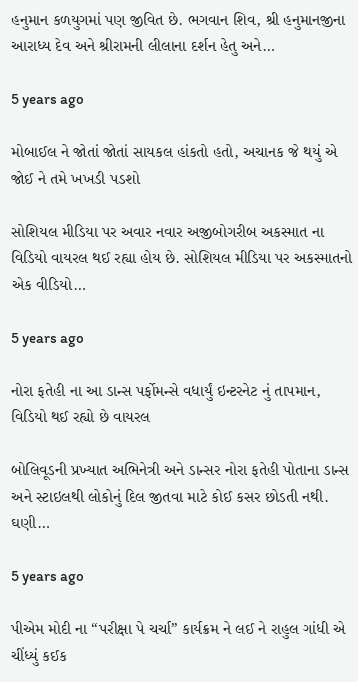હનુમાન કળયુગમાં પણ જીવિત છે. ભગવાન શિવ, શ્રી હનુમાનજીના આરાધ્ય દેવ અને શ્રીરામની લીલાના દર્શન હેતુ અને…

5 years ago

મોબાઈલ ને જોતાં જોતાં સાયકલ હાંકતો હતો, અચાનક જે થયું એ જોઈ ને તમે ખખડી પડશો

સોશિયલ મીડિયા પર અવાર નવાર અજીબોગરીબ અકસ્માત ના વિડિયો વાયરલ થઈ રહ્યા હોય છે. સોશિયલ મીડિયા પર અકસ્માતનો એક વીડિયો…

5 years ago

નોરા ફતેહી ના આ ડાન્સ પર્ફોમન્સે વધાર્યું ઇન્ટરનેટ નું તાપમાન, વિડિયો થઈ રહ્યો છે વાયરલ

બોલિવૂડની પ્રખ્યાત અભિનેત્રી અને ડાન્સર નોરા ફતેહી પોતાના ડાન્સ અને સ્ટાઇલથી લોકોનું દિલ જીતવા માટે કોઈ કસર છોડતી નથી. ઘણી…

5 years ago

પીએમ મોદી ના “પરીક્ષા પે ચર્ચા” કાર્યક્રમ ને લઈ ને રાહુલ ગાંધી એ ચીંધ્યું કઈક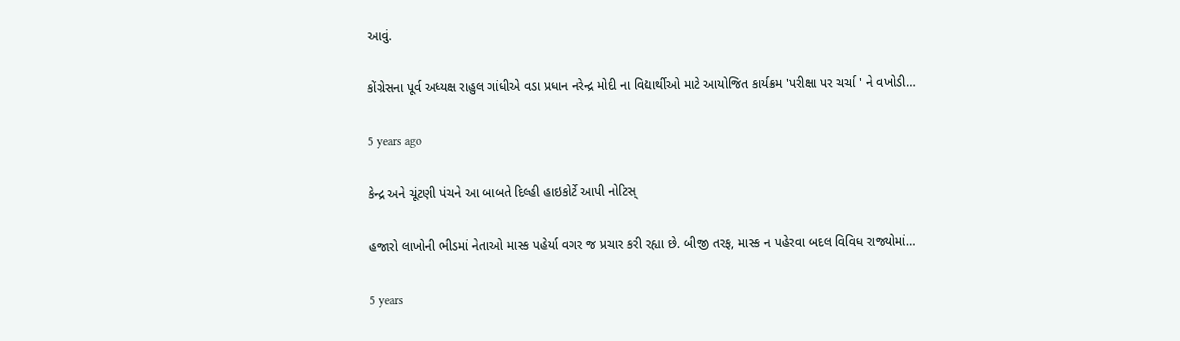આવું.

કોંગ્રેસના પૂર્વ અધ્યક્ષ રાહુલ ગાંધીએ વડા પ્રધાન નરેન્દ્ર મોદી ના વિદ્યાર્થીઓ માટે આયોજિત કાર્યક્રમ 'પરીક્ષા પર ચર્ચા ' ને વખોડી…

5 years ago

કેન્દ્ર અને ચૂંટણી પંચને આ બાબતે દિલ્હી હાઇકોર્ટે આપી નોટિસ્

હજારો લાખોની ભીડમાં નેતાઓ માસ્ક પહેર્યા વગર જ પ્રચાર કરી રહ્યા છે. બીજી તરફ, માસ્ક ન પહેરવા બદલ વિવિધ રાજ્યોમાં…

5 years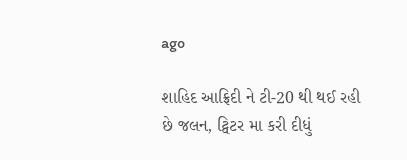ago

શાહિદ આફ્રિદી ને ટી-20 થી થઈ રહી છે જલન, ટ્વિટર મા કરી દીધું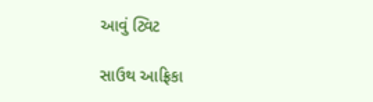આવું ટ્વિટ

સાઉથ આફ્રિકા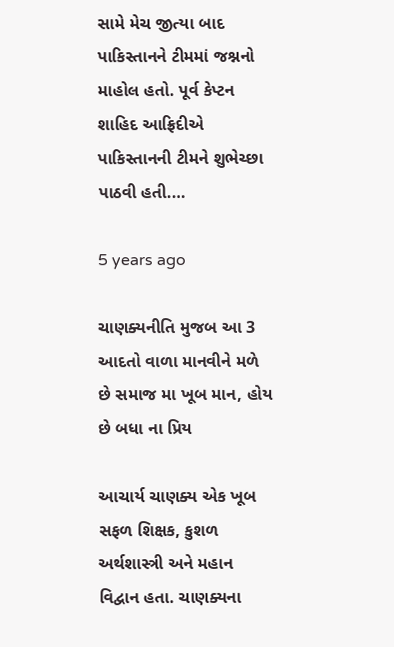સામે મેચ જીત્યા બાદ પાકિસ્તાનને ટીમમાં જશ્નનો માહોલ હતો. પૂર્વ કેપ્ટન શાહિદ આફ્રિદીએ પાકિસ્તાનની ટીમને શુભેચ્છા પાઠવી હતી.…

5 years ago

ચાણક્યનીતિ મુજબ આ 3 આદતો વાળા માનવીને મળે છે સમાજ મા ખૂબ માન, હોય છે બધા ના પ્રિય

આચાર્ય ચાણક્ય એક ખૂબ સફળ શિક્ષક, કુશળ અર્થશાસ્ત્રી અને મહાન વિદ્વાન હતા. ચાણક્યના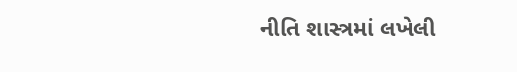નીતિ શાસ્ત્રમાં લખેલી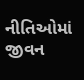નીતિઓમાં જીવન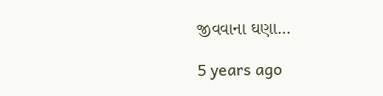જીવવાના ઘણા…

5 years ago